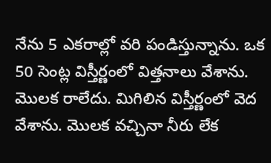నేను 5 ఎకరాల్లో వరి పండిస్తున్నాను. ఒక 50 సెంట్ల విస్తీర్ణంలో విత్తనాలు వేశాను. మొలక రాలేదు. మిగిలిన విస్తీర్ణంలో వెద వేశాను. మొలక వచ్చినా నీరు లేక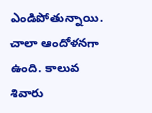ఎండిపోతున్నాయి. చాలా ఆందోళనగా ఉంది. కాలువ శివారు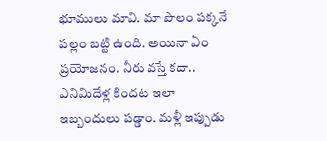భూములు మావి. మా పొలం పక్కనే పల్లం బట్టి ఉంది. అయినా ఏం ప్రయోజనం. నీరు వస్తే కదా.. ఎనిమిదేళ్ల కిందట ఇలా ఇబ్బందులు పడ్డాం. మళ్లీ ఇప్పుడు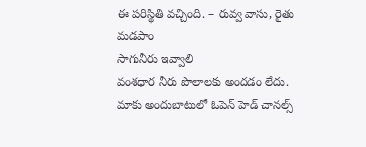ఈ పరిస్థితి వచ్చింది. – రువ్వ వాసు, రైతు మడపాం
సాగునీరు ఇవ్వాలి
వంశధార నీరు పొలాలకు అందడం లేదు. మాకు అందుబాటులో ఓపెన్ హెడ్ చానల్స్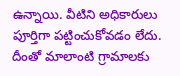ఉన్నాయి. వీటిని అధికారులు పూర్తిగా పట్టించుకోవడం లేదు. దీంతో మాలాంటి గ్రామాలకు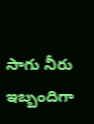సాగు నీరు ఇబ్బందిగా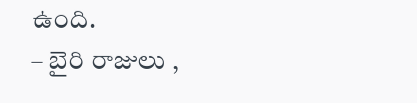ఉంది.
– బైరి రాజులు ,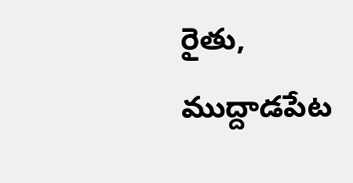రైతు, ముద్దాడపేట